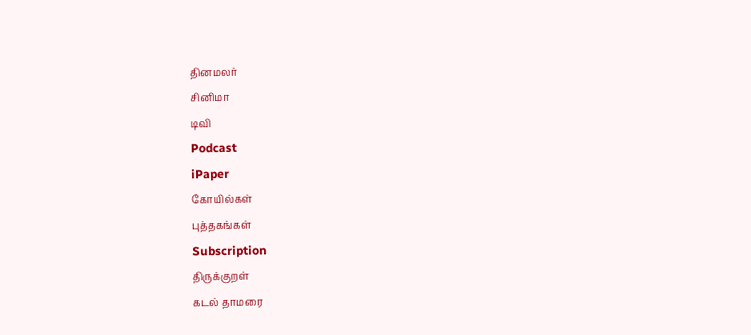தினமலர்
சினிமா
டிவி
Podcast
iPaper
கோயில்கள்
புத்தகங்கள்
Subscription
திருக்குறள்
கடல் தாமரை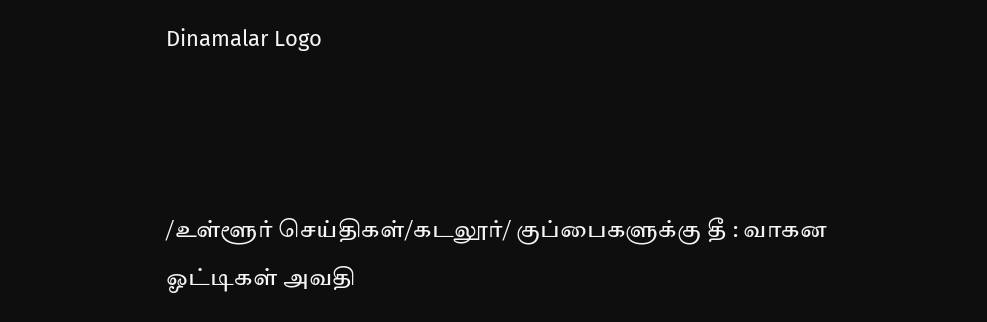Dinamalar Logo



/உள்ளூர் செய்திகள்/கடலூர்/ குப்பைகளுக்கு தீ : வாகன ஓட்டிகள் அவதி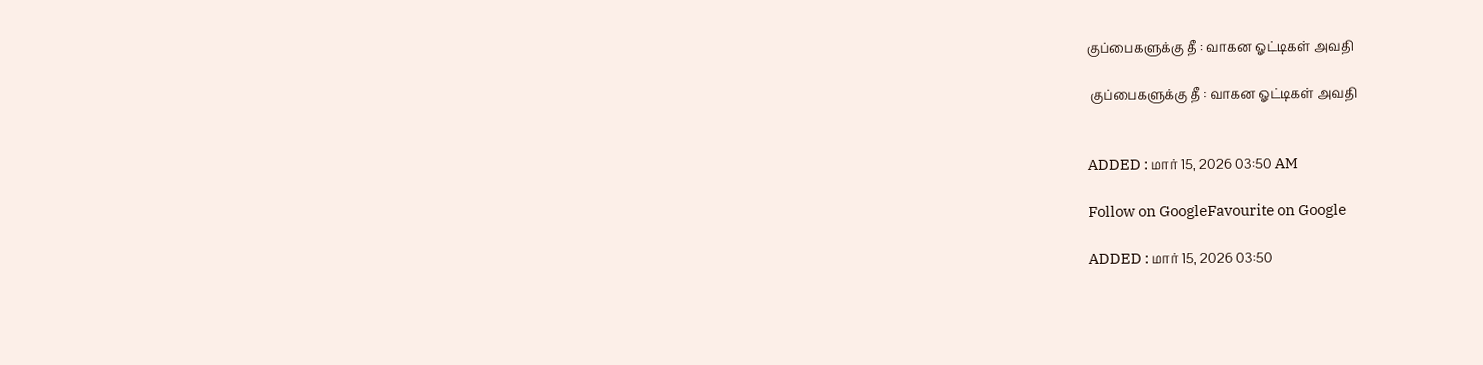குப்பைகளுக்கு தீ : வாகன ஓட்டிகள் அவதி

 குப்பைகளுக்கு தீ : வாகன ஓட்டிகள் அவதி


ADDED : மார் 15, 2026 03:50 AM

Follow on GoogleFavourite on Google

ADDED : மார் 15, 2026 03:50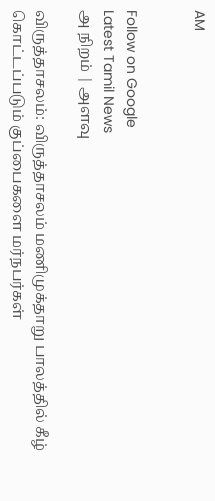AM


Follow on Google
Latest Tamil News
அ நிறம் | அளவு

விருத்தாசலம்: விருத்தாசலம் மணிமுக்தாறு பாலத்தில் கீழ் கொட்டப்படும் குப்பைகளை மர்நபர்கள்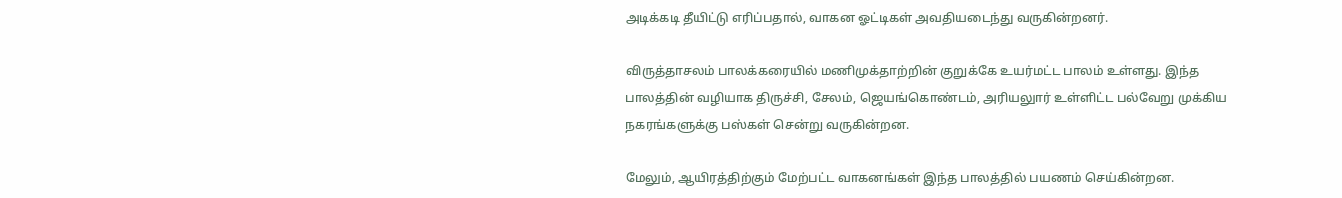அடிக்கடி தீயிட்டு எரிப்பதால், வாகன ஓட்டிகள் அவதியடைந்து வருகின்றனர்.

விருத்தாசலம் பாலக்கரையில் மணிமுக்தாற்றின் குறுக்கே உயர்மட்ட பாலம் உள்ளது. இந்த பாலத்தின் வழியாக திருச்சி, சேலம், ஜெயங்கொண்டம், அரியலுார் உள்ளிட்ட பல்வேறு முக்கிய நகரங்களுக்கு பஸ்கள் சென்று வருகின்றன.

மேலும், ஆயிரத்திற்கும் மேற்பட்ட வாகனங்கள் இந்த பாலத்தில் பயணம் செய்கின்றன.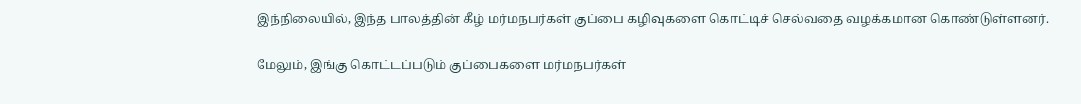இந்நிலையில், இந்த பாலத்தின் கீழ் மர்மநபர்கள் குப்பை கழிவுகளை கொட்டிச் செல்வதை வழக்கமான கொண்டுள்ளனர்.

மேலும், இங்கு கொட்டப்படும் குப்பைகளை மர்மநபர்கள்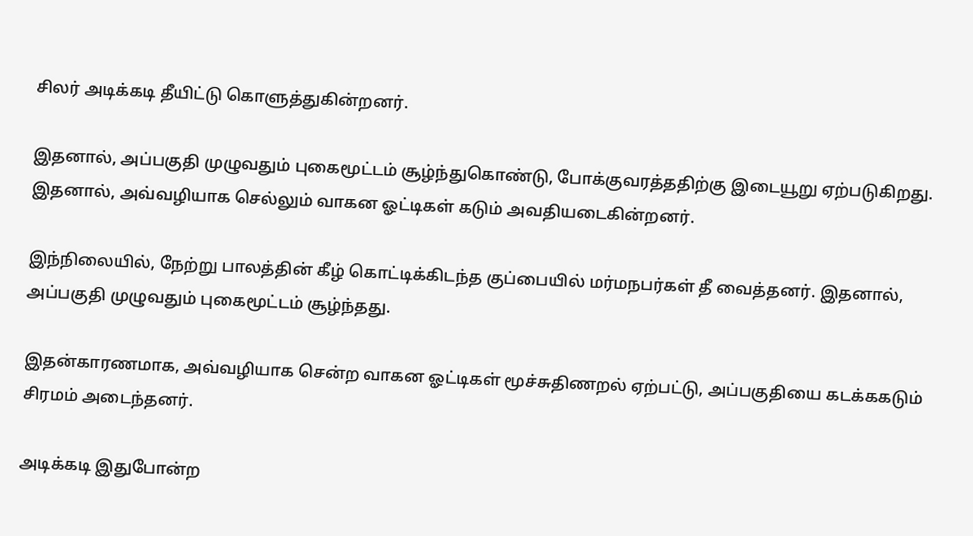சிலர் அடிக்கடி தீயிட்டு கொளுத்துகின்றனர்.

இதனால், அப்பகுதி முழுவதும் புகைமூட்டம் சூழ்ந்துகொண்டு, போக்குவரத்ததிற்கு இடையூறு ஏற்படுகிறது. இதனால், அவ்வழியாக செல்லும் வாகன ஓட்டிகள் கடும் அவதியடைகின்றனர்.

இந்நிலையில், நேற்று பாலத்தின் கீழ் கொட்டிக்கிடந்த குப்பையில் மர்மநபர்கள் தீ வைத்தனர். இதனால், அப்பகுதி முழுவதும் புகைமூட்டம் சூழ்ந்தது.

இதன்காரணமாக, அவ்வழியாக சென்ற வாகன ஓட்டிகள் மூச்சுதிணறல் ஏற்பட்டு, அப்பகுதியை கடக்ககடும் சிரமம் அடைந்தனர்.

அடிக்கடி இதுபோன்ற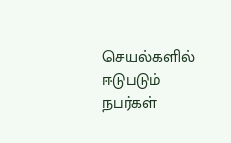செயல்களில் ஈடுபடும் நபர்கள்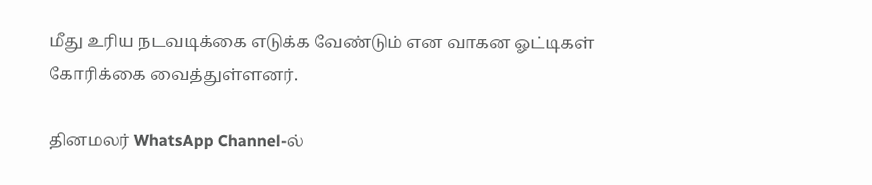மீது உரிய நடவடிக்கை எடுக்க வேண்டும் என வாகன ஓட்டிகள் கோரிக்கை வைத்துள்ளனர்.

தினமலர் WhatsApp Channel-ல்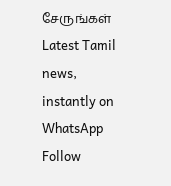சேருங்கள்
Latest Tamil news, instantly on WhatsApp
Follow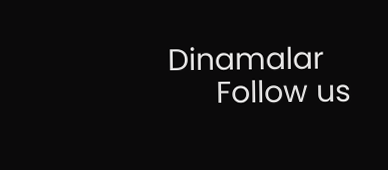Dinamalar
      Follow us